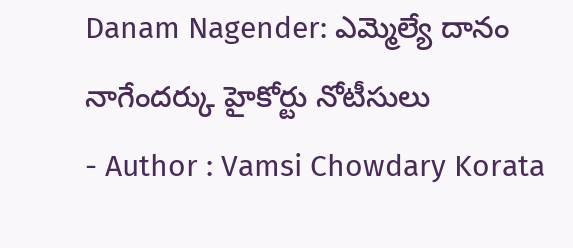Danam Nagender: ఎమ్మెల్యే దానం నాగేందర్కు హైకోర్టు నోటీసులు
- Author : Vamsi Chowdary Korata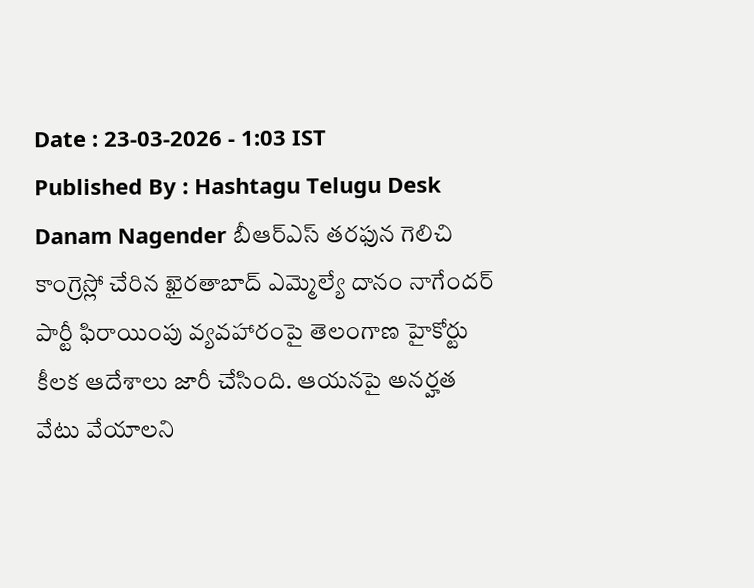Date : 23-03-2026 - 1:03 IST
Published By : Hashtagu Telugu Desk
Danam Nagender బీఆర్ఎస్ తరఫున గెలిచి కాంగ్రెస్లో చేరిన ఖైరతాబాద్ ఎమ్మెల్యే దానం నాగేందర్ పార్టీ ఫిరాయింపు వ్యవహారంపై తెలంగాణ హైకోర్టు కీలక ఆదేశాలు జారీ చేసింది. ఆయనపై అనర్హత వేటు వేయాలని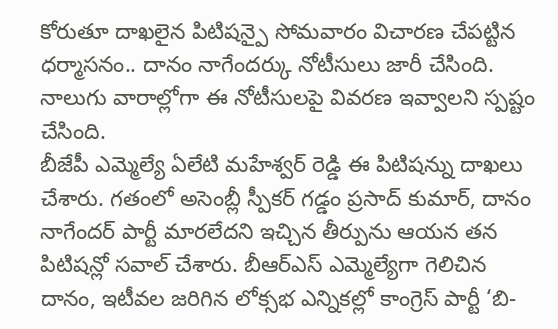కోరుతూ దాఖలైన పిటిషన్పై సోమవారం విచారణ చేపట్టిన ధర్మాసనం.. దానం నాగేందర్కు నోటీసులు జారీ చేసింది. నాలుగు వారాల్లోగా ఈ నోటీసులపై వివరణ ఇవ్వాలని స్పష్టం చేసింది.
బీజేపీ ఎమ్మెల్యే ఏలేటి మహేశ్వర్ రెడ్డి ఈ పిటిషన్ను దాఖలు చేశారు. గతంలో అసెంబ్లీ స్పీకర్ గడ్డం ప్రసాద్ కుమార్, దానం నాగేందర్ పార్టీ మారలేదని ఇచ్చిన తీర్పును ఆయన తన పిటిషన్లో సవాల్ చేశారు. బీఆర్ఎస్ ఎమ్మెల్యేగా గెలిచిన దానం, ఇటీవల జరిగిన లోక్సభ ఎన్నికల్లో కాంగ్రెస్ పార్టీ ‘బి-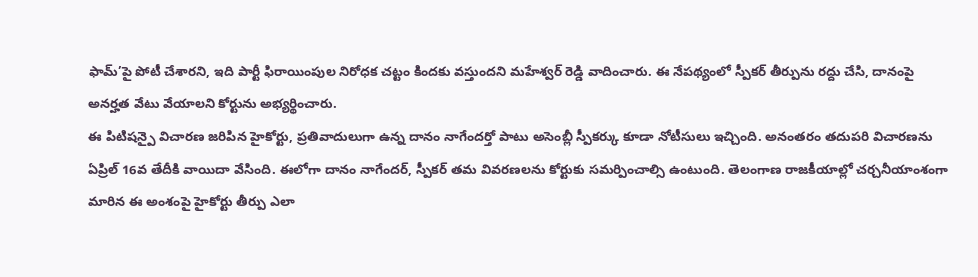ఫామ్’పై పోటీ చేశారని, ఇది పార్టీ ఫిరాయింపుల నిరోధక చట్టం కిందకు వస్తుందని మహేశ్వర్ రెడ్డి వాదించారు. ఈ నేపథ్యంలో స్పీకర్ తీర్పును రద్దు చేసి, దానంపై అనర్హత వేటు వేయాలని కోర్టును అభ్యర్థించారు.
ఈ పిటిషన్పై విచారణ జరిపిన హైకోర్టు, ప్రతివాదులుగా ఉన్న దానం నాగేందర్తో పాటు అసెంబ్లీ స్పీకర్కు కూడా నోటీసులు ఇచ్చింది. అనంతరం తదుపరి విచారణను ఏప్రిల్ 16వ తేదీకి వాయిదా వేసింది. ఈలోగా దానం నాగేందర్, స్పీకర్ తమ వివరణలను కోర్టుకు సమర్పించాల్సి ఉంటుంది. తెలంగాణ రాజకీయాల్లో చర్చనీయాంశంగా మారిన ఈ అంశంపై హైకోర్టు తీర్పు ఎలా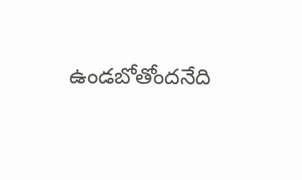ఉండబోతోందనేది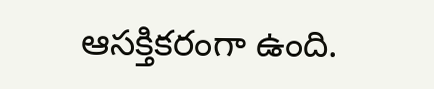ఆసక్తికరంగా ఉంది.